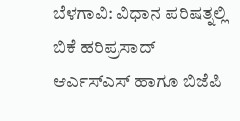ಬೆಳಗಾವಿ: ವಿಧಾನ ಪರಿಷತ್ನಲ್ಲಿ ಬಿಕೆ ಹರಿಪ್ರಸಾದ್ ಆರ್ಎಸ್ಎಸ್ ಹಾಗೂ ಬಿಜೆಪಿ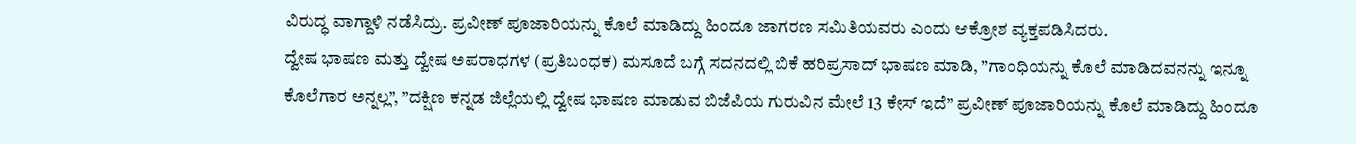ವಿರುದ್ಧ ವಾಗ್ದಾಳಿ ನಡೆಸಿದ್ರು. ಪ್ರವೀಣ್ ಪೂಜಾರಿಯನ್ನು ಕೊಲೆ ಮಾಡಿದ್ದು ಹಿಂದೂ ಜಾಗರಣ ಸಮಿತಿಯವರು ಎಂದು ಆಕ್ರೋಶ ವ್ಯಕ್ತಪಡಿಸಿದರು.
ದ್ವೇಷ ಭಾಷಣ ಮತ್ತು ದ್ವೇಷ ಅಪರಾಧಗಳ (ಪ್ರತಿಬಂಧಕ) ಮಸೂದೆ ಬಗ್ಗೆ ಸದನದಲ್ಲಿ ಬಿಕೆ ಹರಿಪ್ರಸಾದ್ ಭಾಷಣ ಮಾಡಿ, ”ಗಾಂಧಿಯನ್ನು ಕೊಲೆ ಮಾಡಿದವನನ್ನು ಇನ್ನೂ ಕೊಲೆಗಾರ ಅನ್ನಲ್ಲ”, ”ದಕ್ಷಿಣ ಕನ್ನಡ ಜಿಲ್ಲೆಯಲ್ಲಿ ದ್ವೇಷ ಭಾಷಣ ಮಾಡುವ ಬಿಜೆಪಿಯ ಗುರುವಿನ ಮೇಲೆ 13 ಕೇಸ್ ಇದೆ” ಪ್ರವೀಣ್ ಪೂಜಾರಿಯನ್ನು ಕೊಲೆ ಮಾಡಿದ್ದು ಹಿಂದೂ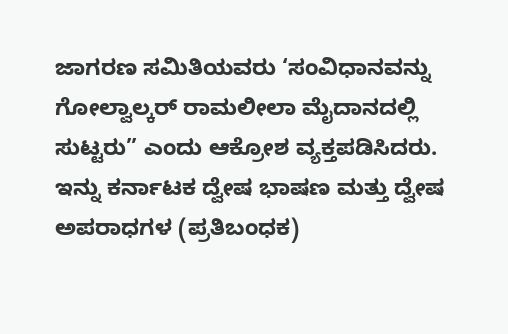ಜಾಗರಣ ಸಮಿತಿಯವರು ‘ಸಂವಿಧಾನವನ್ನು ಗೋಲ್ವಾಲ್ಕರ್ ರಾಮಲೀಲಾ ಮೈದಾನದಲ್ಲಿ ಸುಟ್ಟರು” ಎಂದು ಆಕ್ರೋಶ ವ್ಯಕ್ತಪಡಿಸಿದರು.
ಇನ್ನು ಕರ್ನಾಟಕ ದ್ವೇಷ ಭಾಷಣ ಮತ್ತು ದ್ವೇಷ ಅಪರಾಧಗಳ (ಪ್ರತಿಬಂಧಕ)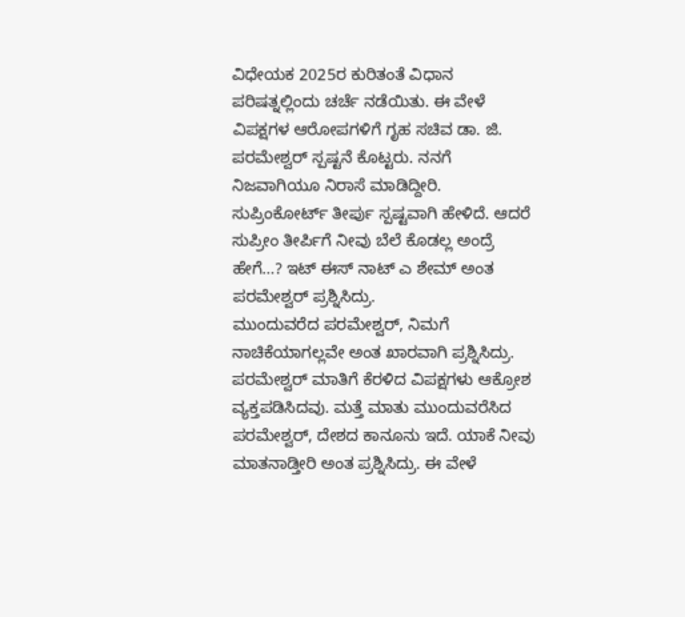ವಿಧೇಯಕ 2025ರ ಕುರಿತಂತೆ ವಿಧಾನ ಪರಿಷತ್ನಲ್ಲಿಂದು ಚರ್ಚೆ ನಡೆಯಿತು. ಈ ವೇಳೆ ವಿಪಕ್ಷಗಳ ಆರೋಪಗಳಿಗೆ ಗೃಹ ಸಚಿವ ಡಾ. ಜಿ. ಪರಮೇಶ್ವರ್ ಸ್ಪಷ್ಟನೆ ಕೊಟ್ಟರು. ನನಗೆ ನಿಜವಾಗಿಯೂ ನಿರಾಸೆ ಮಾಡಿದ್ದೀರಿ. ಸುಪ್ರಿಂಕೋರ್ಟ್ ತೀರ್ಪು ಸ್ಪಷ್ಟವಾಗಿ ಹೇಳಿದೆ. ಆದರೆ ಸುಪ್ರೀಂ ತೀರ್ಪಿಗೆ ನೀವು ಬೆಲೆ ಕೊಡಲ್ಲ ಅಂದ್ರೆ ಹೇಗೆ…? ಇಟ್ ಈಸ್ ನಾಟ್ ಎ ಶೇಮ್ ಅಂತ ಪರಮೇಶ್ವರ್ ಪ್ರಶ್ನಿಸಿದ್ರು.
ಮುಂದುವರೆದ ಪರಮೇಶ್ವರ್, ನಿಮಗೆ ನಾಚಿಕೆಯಾಗಲ್ಲವೇ ಅಂತ ಖಾರವಾಗಿ ಪ್ರಶ್ನಿಸಿದ್ರು. ಪರಮೇಶ್ವರ್ ಮಾತಿಗೆ ಕೆರಳಿದ ವಿಪಕ್ಷಗಳು ಆಕ್ರೋಶ ವ್ಯಕ್ತಪಡಿಸಿದವು. ಮತ್ತೆ ಮಾತು ಮುಂದುವರೆಸಿದ ಪರಮೇಶ್ವರ್, ದೇಶದ ಕಾನೂನು ಇದೆ. ಯಾಕೆ ನೀವು ಮಾತನಾಡ್ತೀರಿ ಅಂತ ಪ್ರಶ್ನಿಸಿದ್ರು. ಈ ವೇಳೆ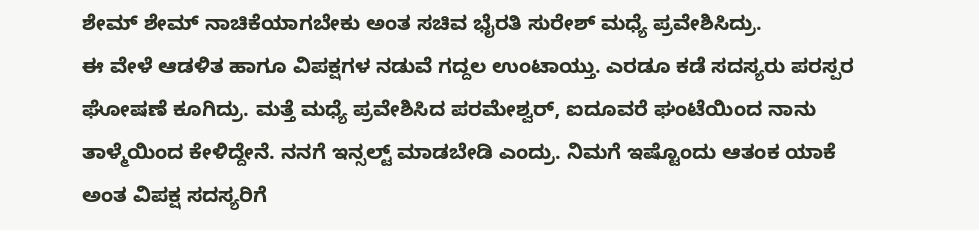ಶೇಮ್ ಶೇಮ್ ನಾಚಿಕೆಯಾಗಬೇಕು ಅಂತ ಸಚಿವ ಭೈರತಿ ಸುರೇಶ್ ಮಧ್ಯೆ ಪ್ರವೇಶಿಸಿದ್ರು.
ಈ ವೇಳೆ ಆಡಳಿತ ಹಾಗೂ ವಿಪಕ್ಷಗಳ ನಡುವೆ ಗದ್ದಲ ಉಂಟಾಯ್ತು. ಎರಡೂ ಕಡೆ ಸದಸ್ಯರು ಪರಸ್ಪರ ಘೋಷಣೆ ಕೂಗಿದ್ರು. ಮತ್ತೆ ಮಧ್ಯೆ ಪ್ರವೇಶಿಸಿದ ಪರಮೇಶ್ವರ್, ಐದೂವರೆ ಘಂಟೆಯಿಂದ ನಾನು ತಾಳ್ಮೆಯಿಂದ ಕೇಳಿದ್ದೇನೆ. ನನಗೆ ಇನ್ಸಲ್ಟ್ ಮಾಡಬೇಡಿ ಎಂದ್ರು. ನಿಮಗೆ ಇಷ್ಟೊಂದು ಆತಂಕ ಯಾಕೆ ಅಂತ ವಿಪಕ್ಷ ಸದಸ್ಯರಿಗೆ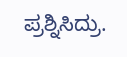ಪ್ರಶ್ನಿಸಿದ್ರು.